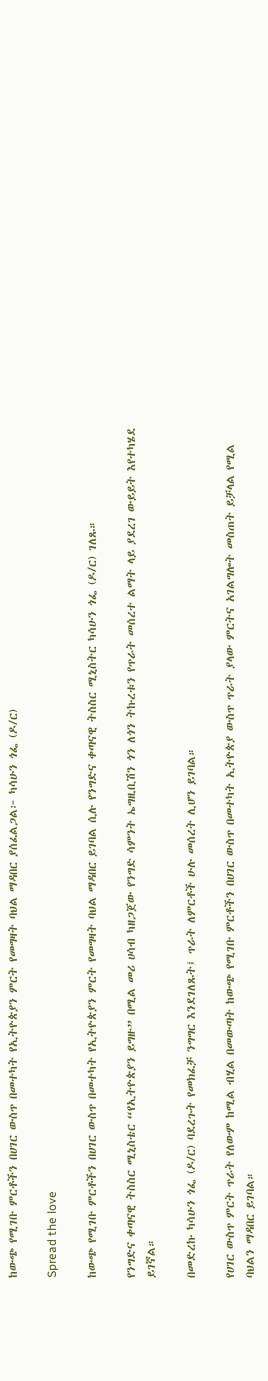ከውጭ የሚገቡ ምርቶችን በሀገር ውስጥ በመተካት የኢትዮጵያን ምርት የመግዛት ባህል ማዳበር ያሰፈልጋል፦ ካሳሁን ጎፌ (ዶ/ር)

Spread the love

ከውጭ የሚገቡ ምርቶችን በሀገር ውስጥ በመተካት የኢትዮጵያን ምርት የመግዛት ባህል ማዳበር ይገባል ሲሉ የንግድና ቀጣናዊ ትስስር ሚኒስትር ካሳሁን ጎፌ (ዶ/ር) ገለጹ።

የንግድና ቀጣናዊ ትስስር ሚኒስቴር “የኢትዮጵያን ይግዙ” በሚል መሪ ሀሳብ ካዘጋጀው የንግድ ሳምንት ኤግዚቢሽን ጎን ለጎን ትኩረቱን የጥራት መሰረተ ልማት ላይ ያደረገ ውይይት እየተካሄደ ይገኛል።

በመድረኩ ካሳሁን ጎፌ (ዶ/ር) ባደረጉት የመክፈቻ ንግግር እንደገለጹት፤ ጥራት ለምርቶች ሁሉ መሰረት ሊሆን ይገባል።

የሀገር ውስጥ ምርት ጥራት የለውም ከሚል ብሂል በመውጣት ከውጭ የሚገቡ ምርቶችን በሀገር ውስጥ በመተካት ኢትዮጵያ ውስጥ ጥራት ያላው ምርትና አገልግሎት መስጠት ይቻላል የሚል ባህልን ማዳበር ይገባል።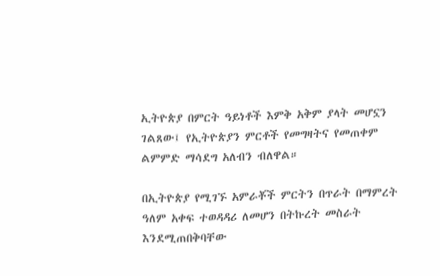ኢትዮጵያ በምርት ዓይነቶች እምቅ አቅም ያላት መሆኗን ገልጸው፤ የኢትዮጵያን ምርቶች የመግዛትና የመጠቀም ልምምድ ማሳደግ አለብን ብለዋል።

በኢትዮጵያ የሚገኙ አምራቾች ምርትን በጥራት በማምረት ዓለም አቀፍ ተወዳዳሪ ለመሆን በትኩረት መስራት እንደሚጠበቅባቸው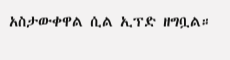አስታውቀዋል ሲል ኢፕድ ዘግቧል።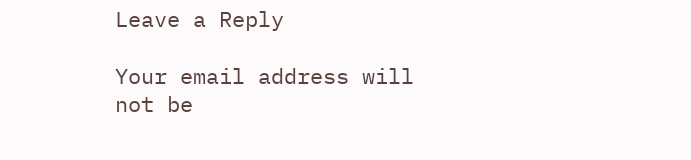Leave a Reply

Your email address will not be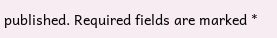published. Required fields are marked *